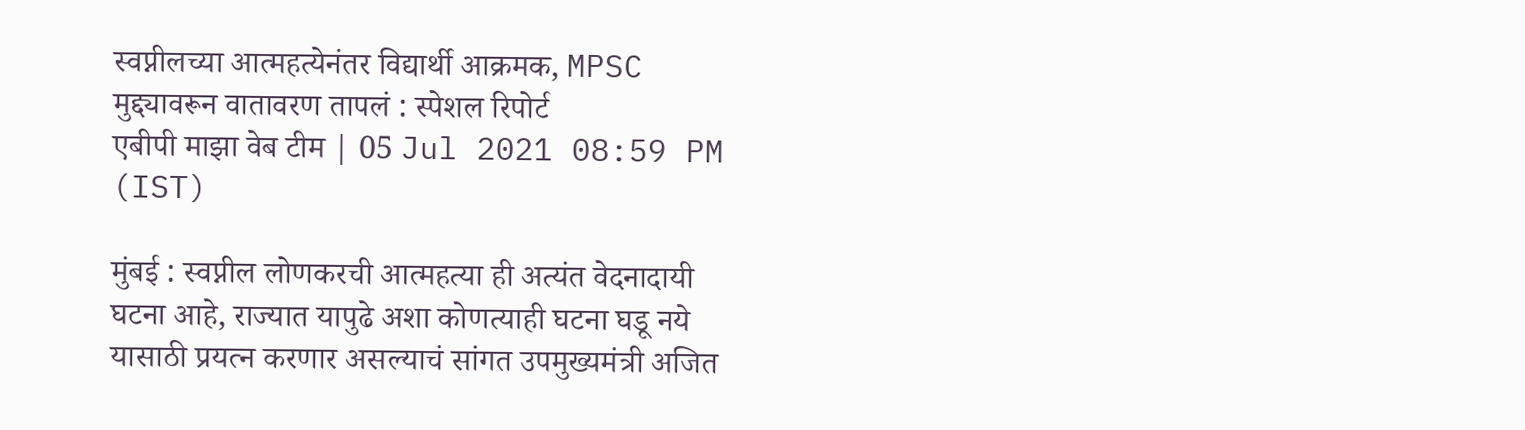स्वप्नीलच्या आत्महत्येनंतर विद्यार्थी आक्रमक, MPSC मुद्द्यावरून वातावरण तापलं : स्पेशल रिपोर्ट
एबीपी माझा वेब टीम | 05 Jul 2021 08:59 PM (IST)

मुंबई : स्वप्नील लोणकरची आत्महत्या ही अत्यंत वेदनादायी घटना आहे, राज्यात यापुढे अशा कोणत्याही घटना घडू नये यासाठी प्रयत्न करणार असल्याचं सांगत उपमुख्यमंत्री अजित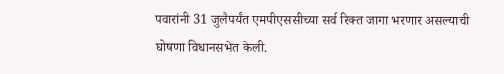पवारांनी 31 जुलैपर्यंत एमपीएससीच्या सर्व रिक्त जागा भरणार असल्याची घोषणा विधानसभेत केली.